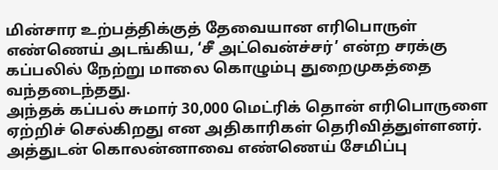மின்சார உற்பத்திக்குத் தேவையான எரிபொருள் எண்ணெய் அடங்கிய, ‘சீ அட்வென்ச்சர்’ என்ற சரக்கு கப்பலில் நேற்று மாலை கொழும்பு துறைமுகத்தை வந்தடைந்தது.
அந்தக் கப்பல் சுமார் 30,000 மெட்ரிக் தொன் எரிபொருளை ஏற்றிச் செல்கிறது என அதிகாரிகள் தெரிவித்துள்ளனர்.
அத்துடன் கொலன்னாவை எண்ணெய் சேமிப்பு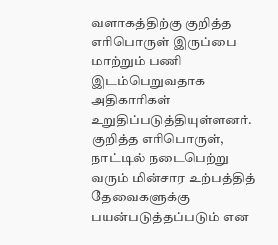வளாகத்திற்கு குறித்த எரிபொருள் இருப்பை மாற்றும் பணி இடம்பெறுவதாக அதிகாரிகள் உறுதிப்படுத்தியுள்ளனர்.
குறித்த எரிபொருள், நாட்டில் நடைபெற்று வரும் மின்சார உற்பத்தித் தேவைகளுக்கு பயன்படுத்தப்படும் என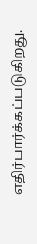எதிர்பார்க்கப்படுகிறது.